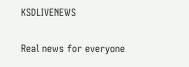KSDLIVENEWS

Real news for everyone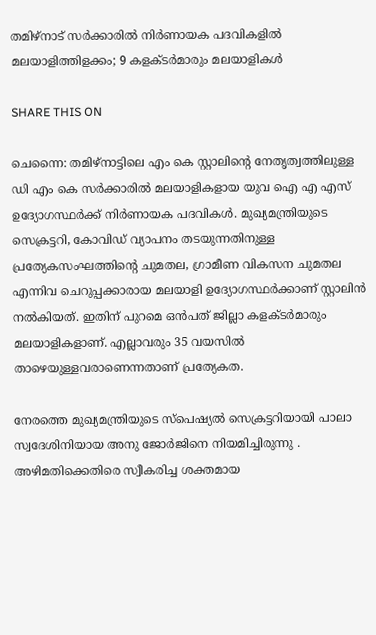തമിഴ്നാട് സര്‍ക്കാരില്‍ നിര്‍ണായക പദവികളില്‍ മലയാളിത്തിളക്കം; 9 കളക്ടര്‍മാരും മലയാളികള്‍

SHARE THIS ON

ചെന്നൈ: തമിഴ്നാട്ടിലെ എം കെ സ്റ്റാലിന്റെ നേതൃത്വത്തിലുള്ള ഡി എം കെ സര്‍ക്കാരില്‍ മലയാളികളായ യുവ ഐ എ എസ് ഉദ്യോഗസ്ഥര്‍ക്ക് നിര്‍ണായക പദവികള്‍. മുഖ്യമന്ത്രിയുടെ സെക്രട്ടറി, കോവിഡ് വ്യാപനം തടയുന്നതിനുള്ള പ്രത്യേകസംഘത്തിന്റെ ചുമതല, ഗ്രാമീണ വികസന ചുമതല എന്നിവ ചെറുപ്പക്കാരായ മലയാളി ഉദ്യോഗസ്ഥര്‍ക്കാണ് സ്റ്റാലിന്‍ നല്‍കിയത്. ഇതിന് പുറമെ ഒന്‍പത് ജില്ലാ കളക്ടര്‍മാരും മലയാളികളാണ്. എല്ലാവരും 35 വയസില്‍ താഴെയുള്ളവരാണെന്നതാണ് പ്രത്യേകത.

നേരത്തെ മുഖ്യമന്ത്രിയുടെ സ്പെഷ്യല്‍ സെക്രട്ടറിയായി പാലാ സ്വദേശിനിയായ അനു ജോര്‍ജിനെ നിയമിച്ചിരുന്നു . അഴിമതിക്കെതിരെ സ്വീകരിച്ച ശക്തമായ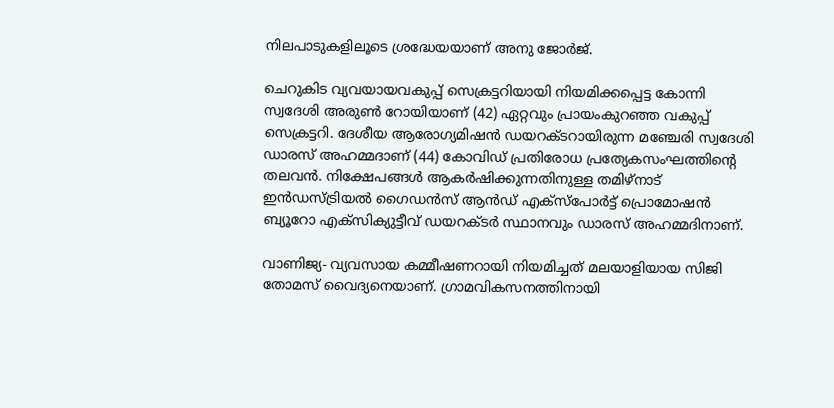നിലപാടുകളിലൂടെ ശ്രദ്ധേയയാണ് അനു ജോര്‍ജ്.

ചെറുകിട വ്യവയായവകുപ്പ് സെക്രട്ടറിയായി നിയമിക്കപ്പെട്ട കോന്നി സ്വദേശി അരുണ്‍ റോയിയാണ് (42) ഏറ്റവും പ്രായംകുറഞ്ഞ വകുപ്പ് സെക്രട്ടറി. ദേശീയ ആരോഗ്യമിഷന്‍ ഡയറക്ടറായിരുന്ന മഞ്ചേരി സ്വദേശി ഡാരസ് അഹമ്മദാണ് (44) കോവിഡ് പ്രതിരോധ പ്രത്യേകസംഘത്തിന്റെ തലവന്‍. നിക്ഷേപങ്ങള്‍ ആകര്‍ഷിക്കുന്നതിനുള്ള തമിഴ്നാട് ഇന്‍ഡസ്ട്രിയല്‍ ഗൈഡന്‍സ് ആന്‍ഡ് എക്സ്പോര്‍ട്ട് പ്രൊമോഷന്‍ ബ്യൂറോ എക്സിക്യുട്ടീവ് ഡയറക്ടര്‍ സ്ഥാനവും ഡാരസ് അഹമ്മദിനാണ്.

വാണിജ്യ- വ്യവസായ കമ്മീഷണറായി നിയമിച്ചത് മലയാളിയായ സിജി തോമസ് വൈദ്യനെയാണ്. ഗ്രാമവികസനത്തിനായി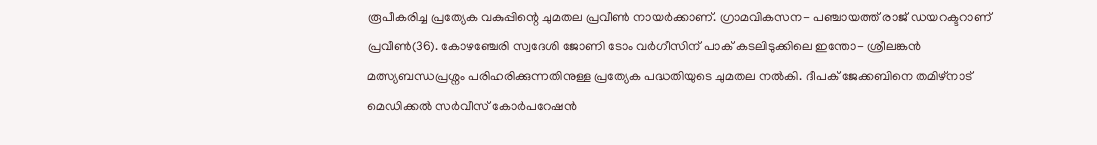രൂപീകരിച്ച പ്രത്യേക വകുപ്പിന്റെ ചുമതല പ്രവീണ്‍ നായര്‍ക്കാണ്. ഗ്രാമവികസന- പഞ്ചായത്ത് രാജ് ഡയറക്ടറാണ് പ്രവീണ്‍(36). കോഴഞ്ചേരി സ്വദേശി ജോണി ടോം വര്‍ഗീസിന് പാക് കടലിടുക്കിലെ ഇന്തോ- ശ്രീലങ്കന്‍ മത്സ്യബന്ധപ്രശ്നം പരിഹരിക്കുന്നതിനുള്ള പ്രത്യേക പദ്ധതിയുടെ ചുമതല നല്‍കി. ദീപക് ജേക്കബിനെ തമിഴ്നാട് മെഡിക്കല്‍ സര്‍വീസ് കോര്‍പറേഷന്‍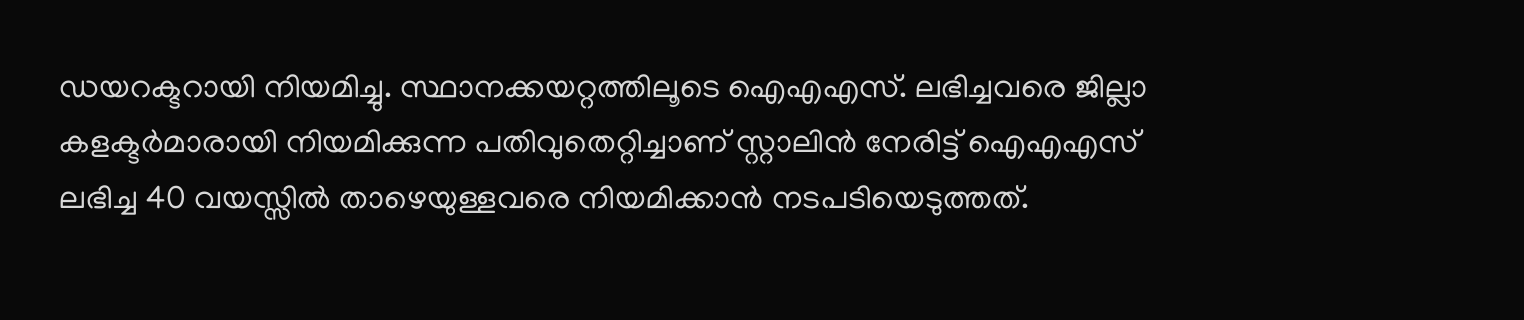ഡയറക്ടറായി നിയമിച്ചു. സ്ഥാനക്കയറ്റത്തിലൂടെ ഐഎഎസ്. ലഭിച്ചവരെ ജില്ലാ കളക്ടര്‍മാരായി നിയമിക്കുന്ന പതിവുതെറ്റിച്ചാണ് സ്റ്റാലിന്‍ നേരിട്ട് ഐഎഎസ് ലഭിച്ച 40 വയസ്സില്‍ താഴെയുള്ളവരെ നിയമിക്കാന്‍ നടപടിയെടുത്തത്.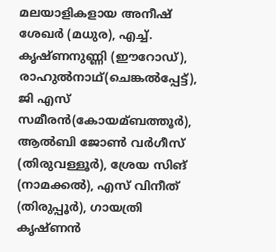മലയാളികളായ അനീഷ് ശേഖര്‍ (മധുര), എച്ച്‌. കൃഷ്ണനുണ്ണി (ഈറോഡ്), രാഹുല്‍നാഥ്(ചെങ്കല്‍പ്പേട്ട്), ജി എസ് സമീരന്‍(കോയമ്ബത്തൂര്‍), ആല്‍ബി ജോണ്‍ വര്‍ഗീസ് (തിരുവള്ളൂര്‍), ശ്രേയ സിങ് (നാമക്കല്‍), എസ് വിനീത് (തിരുപ്പൂര്‍), ഗായത്രി കൃഷ്ണന്‍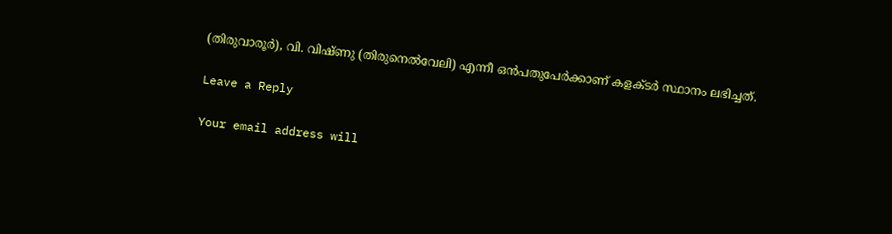(തിരുവാരൂര്‍), വി. വിഷ്ണു (തിരുനെല്‍വേലി) എന്നീ ഒന്‍പതുപേര്‍ക്കാണ് കളക്ടര്‍ സ്ഥാനം ലഭിച്ചത്.

Leave a Reply

Your email address will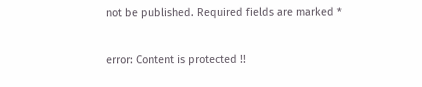not be published. Required fields are marked *

error: Content is protected !!